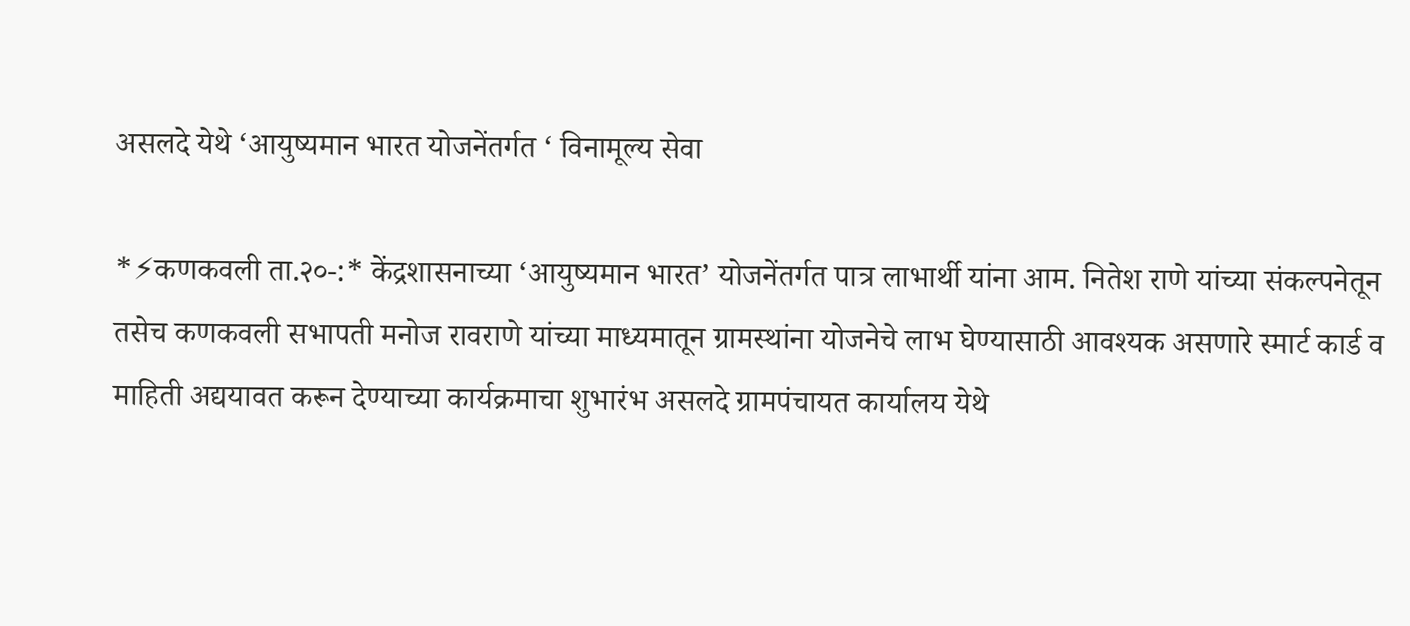असलदे येथे ‘आयुष्यमान भारत योजनेंतर्गत ‘ विनामूल्य सेवा

*⚡कणकवली ता.२०-:* केंद्रशासनाच्या ‘आयुष्यमान भारत’ योजनेंतर्गत पात्र लाभार्थी यांना आम. नितेश राणे यांच्या संकल्पनेतून तसेच कणकवली सभापती मनोज रावराणे यांच्या माध्यमातून ग्रामस्थांना योजनेचे लाभ घेण्यासाठी आवश्यक असणारे स्मार्ट कार्ड व माहिती अद्ययावत करून देण्याच्या कार्यक्रमाचा शुभारंभ असलदे ग्रामपंचायत कार्यालय येथे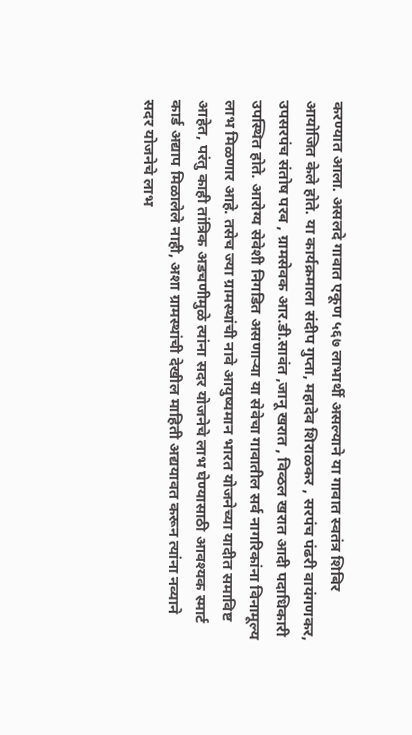करण्यात आला. असलदे गावात एकूण ५६७ लाभार्थी असल्याने या गावात स्वतंत्र शिबिर आयोजित केले होते. या कार्यक्रमाला संदीप गुप्ता, महादेव शिराळकर , सरपंच पंढरी वायंगणकर, उपसरपंच संतोष परब , ग्रामसेवक आर.डी.सावंत ,जानू खरात , विव्ठल खरात आदी पदाधिकारी उपस्थित होते. आरोग्य सेवेशी निगडित असणाऱ्या या सेवेचा गावातील सर्व नागरिकांना विनामूल्य लाभ मिळणार आहे. तसेच ज्या ग्रामस्थांची नावे आयुष्यमान भारत योजनेच्या यादीत समाविष्ट आहेत, परंतु काही तांत्रिक अडचणीमुळे त्यांना सदर योजनेचे लाभ घेण्यासाठी आवश्यक स्मार्ट कार्ड अद्याप मिळालेले नाही, अशा ग्रामस्थांची देखील माहिती अद्ययावत करून त्यांना नव्याने सदर योजनेचे लाभ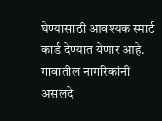घेण्यासाठी आवश्यक स्मार्ट कार्ड देण्यात येणार आहे. गावातील नागरिकांनी असलदे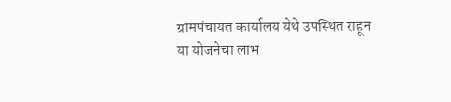ग्रामपंचायत कार्यालय येथे उपस्थित राहून या योजनेचा लाभ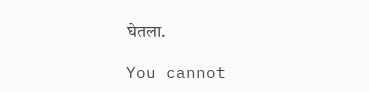घेतला.

You cannot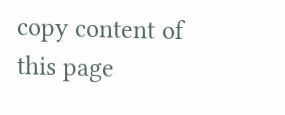copy content of this page